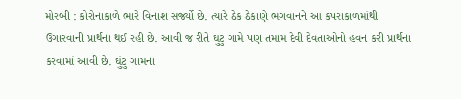મોરબી : કોરોનાકાળે ભારે વિનાશ સર્જ્યો છે. ત્યારે ઠેક ઠેકાણે ભગવાનને આ કપરાકાળમાંથી ઉગારવાની પ્રાર્થના થઈ રહી છે. આવી જ રીતે ઘુટુ ગામે પણ તમામ દેવી દેવતાઓનો હવન કરી પ્રાર્થના કરવામાં આવી છે. ઘુંટુ ગામના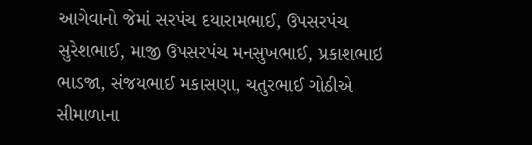આગેવાનો જેમાં સરપંચ દયારામભાઈ, ઉપસરપંચ સુરેશભાઈ, માજી ઉપસરપંચ મનસુખભાઈ, પ્રકાશભાઇ ભાડજા, સંજયભાઈ મકાસણા, ચતુરભાઈ ગોઠીએ સીમાળાના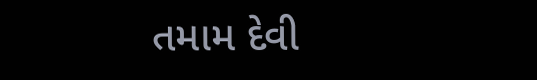તમામ દેવી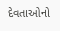દેવતાઓનો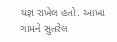યજ્ઞ રાખેલ હતો. આખા ગામને સુતરેલ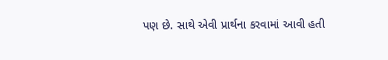પણ છે. સાથે એવી પ્રાર્થના કરવામાં આવી હતી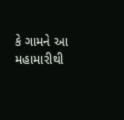કે ગામને આ મહામારીથી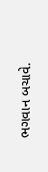ભગવાન બચાવે.